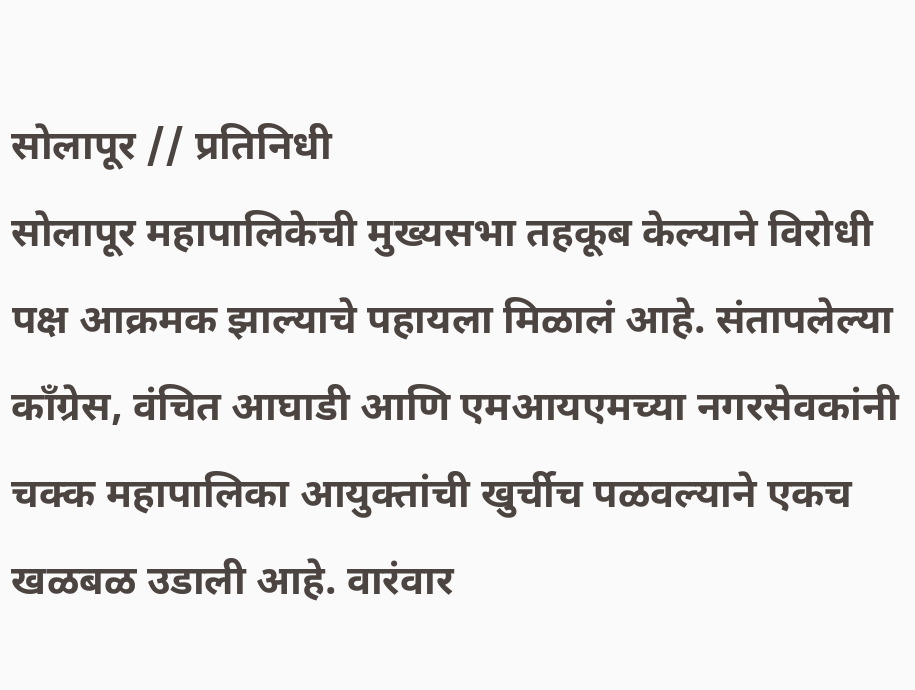सोलापूर // प्रतिनिधी
सोलापूर महापालिकेची मुख्यसभा तहकूब केल्याने विरोधी पक्ष आक्रमक झाल्याचे पहायला मिळालं आहे. संतापलेल्या कॉंग्रेस, वंचित आघाडी आणि एमआयएमच्या नगरसेवकांनी चक्क महापालिका आयुक्तांची खुर्चीच पळवल्याने एकच खळबळ उडाली आहे. वारंवार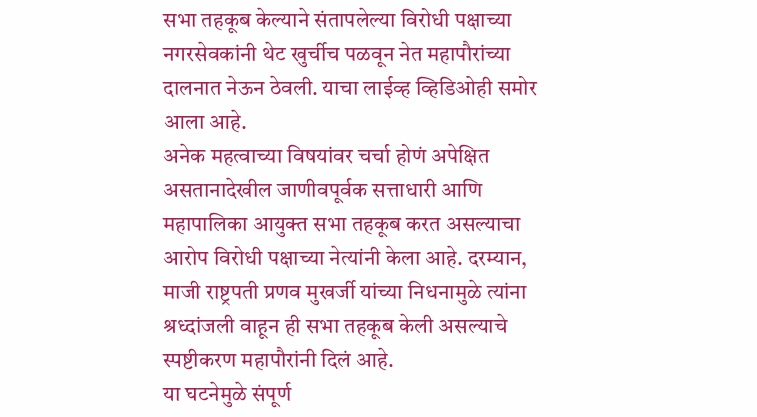सभा तहकूब केल्याने संतापलेल्या विरोधी पक्षाच्या नगरसेवकांनी थेट खुर्चीच पळवून नेत महापौरांच्या दालनात नेऊन ठेवली. याचा लाईव्ह व्हिडिओही समोर आला आहे.
अनेक महत्वाच्या विषयांवर चर्चा होणं अपेक्षित असतानादेखील जाणीवपूर्वक सत्ताधारी आणि महापालिका आयुक्त सभा तहकूब करत असल्याचा आरोप विरोधी पक्षाच्या नेत्यांनी केला आहे. दरम्यान, माजी राष्ट्रपती प्रणव मुखर्जी यांच्या निधनामुळे त्यांना श्रध्दांजली वाहून ही सभा तहकूब केली असल्याचे स्पष्टीकरण महापौरांनी दिलं आहे.
या घटनेमुळे संपूर्ण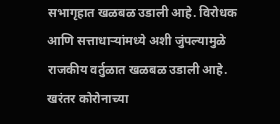सभागृहात खळबळ उडाली आहे. विरोधक आणि सत्ताधाऱ्यांमध्ये अशी जुंपल्यामुळे राजकीय वर्तुळात खळबळ उडाली आहे. खरंतर कोरोनाच्या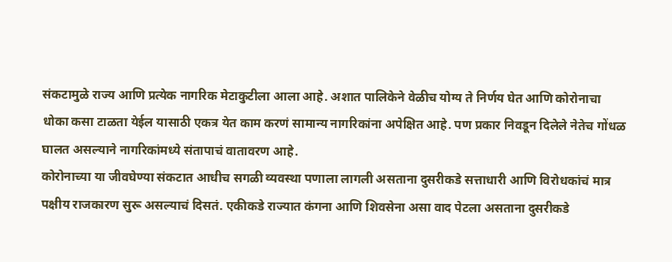संकटामुळे राज्य आणि प्रत्येक नागरिक मेटाकुटीला आला आहे. अशात पालिकेने वेळीच योग्य ते निर्णय घेत आणि कोरोनाचा धोका कसा टाळता येईल यासाठी एकत्र येत काम करणं सामान्य नागरिकांना अपेक्षित आहे. पण प्रकार निवडून दिलेले नेतेच गोंधळ घालत असल्याने नागरिकांमध्ये संतापाचं वातावरण आहे.
कोरोनाच्या या जीवघेण्या संकटात आधीच सगळी व्यवस्था पणाला लागली असताना दुसरीकडे सत्ताधारी आणि विरोधकांचं मात्र पक्षीय राजकारण सुरू असल्याचं दिसतं. एकीकडे राज्यात कंगना आणि शिवसेना असा वाद पेटला असताना दुसरीकडे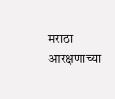मराठा आरक्षणाच्या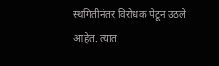स्थगितीनंतर विरोधक पेटून उठले आहेत. त्यात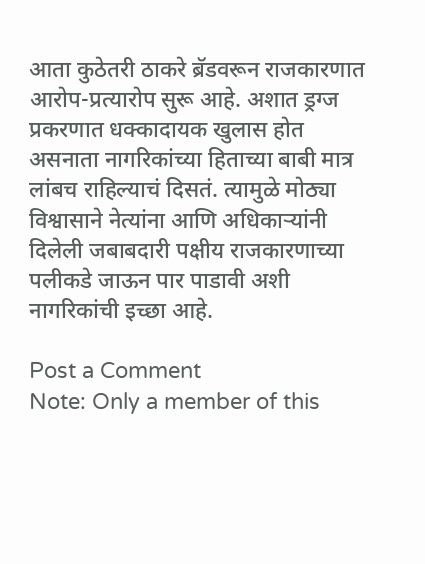आता कुठेतरी ठाकरे ब्रॅडवरून राजकारणात आरोप-प्रत्यारोप सुरू आहे. अशात ड्रग्ज प्रकरणात धक्कादायक खुलास होत असनाता नागरिकांच्या हिताच्या बाबी मात्र लांबच राहिल्याचं दिसतं. त्यामुळे मोठ्या विश्वासाने नेत्यांना आणि अधिकाऱ्यांनी दिलेली जबाबदारी पक्षीय राजकारणाच्या पलीकडे जाऊन पार पाडावी अशी नागरिकांची इच्छा आहे.

Post a Comment
Note: Only a member of this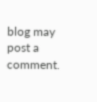blog may post a comment.